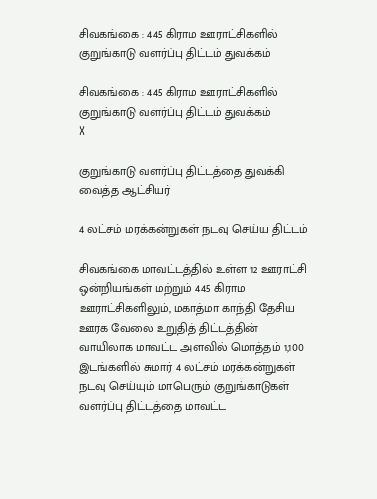சிவகங்கை : 445 கிராம ஊராட்சிகளில் குறுங்காடு வளர்ப்பு திட்டம் துவக்கம்

சிவகங்கை : 445 கிராம ஊராட்சிகளில் குறுங்காடு வளர்ப்பு திட்டம் துவக்கம்
X

குறுங்காடு வளர்ப்பு திட்டத்தை துவக்கி வைத்த ஆட்சியர்

4 லட்சம் மரக்கன்றுகள் நடவு செய்ய திட்டம்

சிவகங்கை மாவட்டத்தில் உள்ள 12 ஊராட்சி ஒன்றியங்கள் மற்றும் 445 கிராம ஊராட்சிகளிலும், மகாத்மா காந்தி தேசிய ஊரக வேலை உறுதித் திட்டத்தின் வாயிலாக மாவட்ட அளவில் மொத்தம் 1,100 இடங்களில் சுமார் 4 லட்சம் மரக்கன்றுகள் நடவு செய்யும் மாபெரும் குறுங்காடுகள் வளர்ப்பு திட்டத்தை மாவட்ட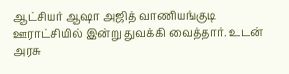ஆட்சியர் ஆஷா அஜித் வாணியங்குடி ஊராட்சியில் இன்று துவக்கி வைத்தார். உடன் அரசு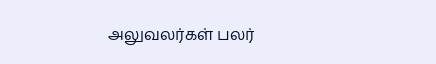அலுவலர்கள் பலர்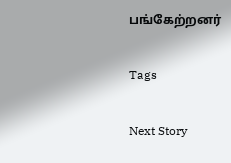பங்கேற்றனர்

Tags

Next Story